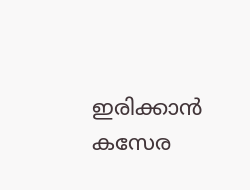ഇരിക്കാന്‍ കസേര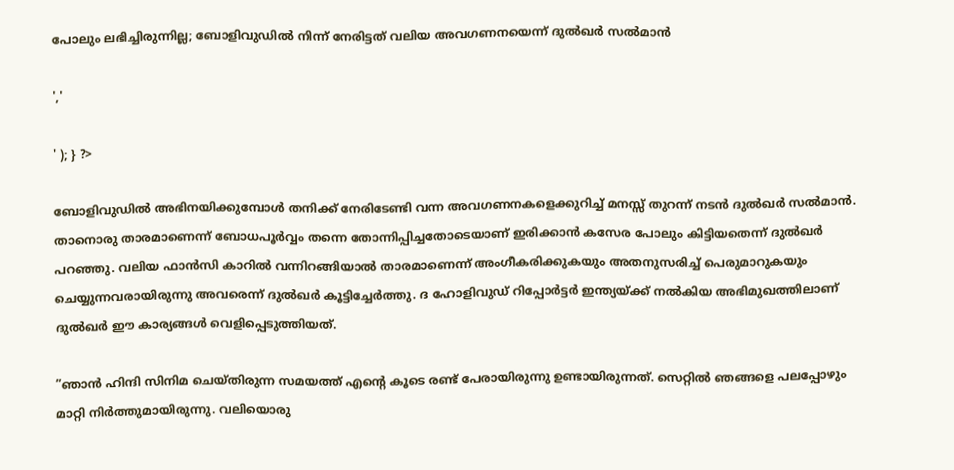പോലും ലഭിച്ചിരുന്നില്ല; ബോളിവുഡിൽ നിന്ന് നേരിട്ടത് വലിയ അവഗണനയെന്ന് ദുൽഖർ സൽമാൻ

','

' ); } ?>

ബോളിവുഡിൽ അഭിനയിക്കുമ്പോൾ തനിക്ക് നേരിടേണ്ടി വന്ന അവഗണനകളെക്കുറിച്ച് മനസ്സ് തുറന്ന് നടൻ ദുൽഖർ സൽമാൻ. താനൊരു താരമാണെന്ന് ബോധപൂര്‍വ്വം തന്നെ തോന്നിപ്പിച്ചതോടെയാണ് ഇരിക്കാന്‍ കസേര പോലും കിട്ടിയതെന്ന് ദുൽഖർ പറഞ്ഞു. വലിയ ഫാന്‍സി കാറില്‍ വന്നിറങ്ങിയാല്‍ താരമാണെന്ന് അംഗീകരിക്കുകയും അതനുസരിച്ച് പെരുമാറുകയും ചെയ്യുന്നവരായിരുന്നു അവരെന്ന് ദുൽഖർ കൂട്ടിച്ചേർത്തു. ദ ഹോളിവുഡ് റിപ്പോര്‍ട്ടര്‍ ഇന്ത്യയ്ക്ക് നല്‍കിയ അഭിമുഖത്തിലാണ് ദുൽഖർ ഈ കാര്യങ്ങൾ വെളിപ്പെടുത്തിയത്.

”ഞാന്‍ ഹിന്ദി സിനിമ ചെയ്തിരുന്ന സമയത്ത് എന്റെ കൂടെ രണ്ട് പേരായിരുന്നു ഉണ്ടായിരുന്നത്. സെറ്റില്‍ ഞങ്ങളെ പലപ്പോഴും മാറ്റി നിര്‍ത്തുമായിരുന്നു. വലിയൊരു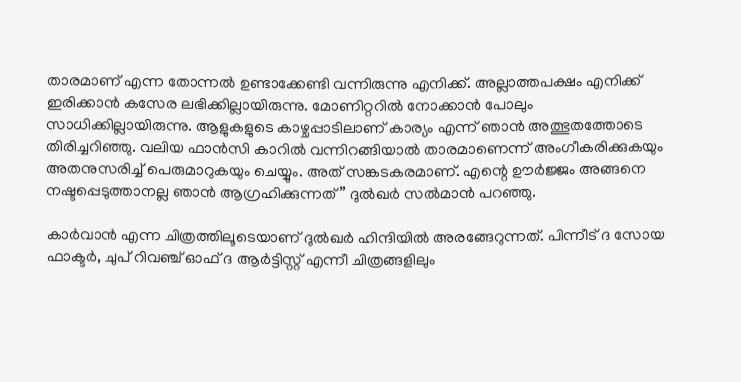താരമാണ് എന്ന തോന്നല്‍ ഉണ്ടാക്കേണ്ടി വന്നിരുന്നു എനിക്ക്. അല്ലാത്തപക്ഷം എനിക്ക് ഇരിക്കാന്‍ കസേര ലഭിക്കില്ലായിരുന്നു. മോണിറ്ററില്‍ നോക്കാന്‍ പോലും സാധിക്കില്ലായിരുന്നു. ആളുകളുടെ കാഴ്ചപ്പാടിലാണ് കാര്യം എന്ന് ഞാന്‍ അത്ഭുതത്തോടെ തിരിച്ചറിഞ്ഞു. വലിയ ഫാന്‍സി കാറില്‍ വന്നിറങ്ങിയാല്‍ താരമാണെന്ന് അംഗീകരിക്കുകയും അതനുസരിച്ച് പെരുമാറുകയും ചെയ്യും. അത് സങ്കടകരമാണ്. എന്റെ ഊര്‍ജ്ജം അങ്ങനെ നഷ്ടപ്പെടുത്താനല്ല ഞാന്‍ ആഗ്രഹിക്കുന്നത്” ദുല്‍ഖര്‍ സല്‍മാന്‍ പറഞ്ഞു.

കാര്‍വാന്‍ എന്ന ചിത്രത്തിലൂടെയാണ് ദുല്‍ഖര്‍ ഹിന്ദിയില്‍ അരങ്ങേറുന്നത്. പിന്നീട് ദ സോയ ഫാക്ടര്‍, ചുപ് റിവഞ്ച് ഓഫ് ദ ആര്‍ട്ടിസ്റ്റ് എന്നീ ചിത്രങ്ങളിലും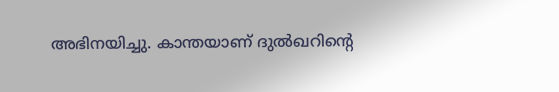അഭിനയിച്ചു. കാന്തയാണ് ദുല്‍ഖറിന്റെ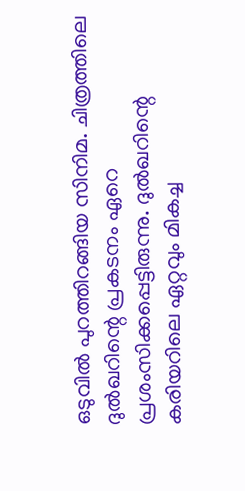ഒടുവില്‍ പുറത്തിറങ്ങിയ സിനിമ. ചിത്രത്തിലെ ദുല്‍ഖറിന്റെ പ്രകടനം ഏറെ പ്രശംസിക്കപ്പെട്ടിരുന്നു. ദുല്‍ഖറിന്റെ കരിയറിലെ ഏറ്റവും മികച്ച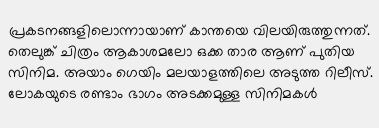പ്രകടനങ്ങളിലൊന്നായാണ് കാന്തയെ വിലയിരുത്തുന്നത്. തെലുങ്ക് ചിത്രം ആകാശമലോ ഒക്ക താര ആണ് പുതിയ സിനിമ. അയാം ഗെയിം മലയാളത്തിലെ അടുത്ത റിലീസ്. ലോകയുടെ രണ്ടാം ഭാഗം അടക്കമുള്ള സിനിമകള്‍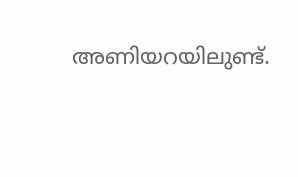അണിയറയിലുണ്ട്.